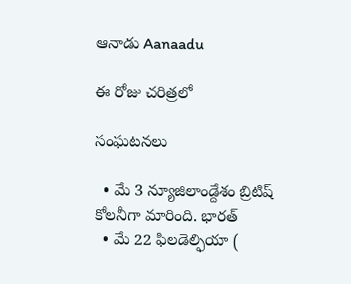ఆనాడు Aanaadu

ఈ రోజు చరిత్రలో

సంఘటనలు

  • మే 3 న్యూజిలాండ్దేశం బ్రిటిష్ కోలనీగా మారింది. భారత్
  • మే 22 ఫిలడెల్ఫియా (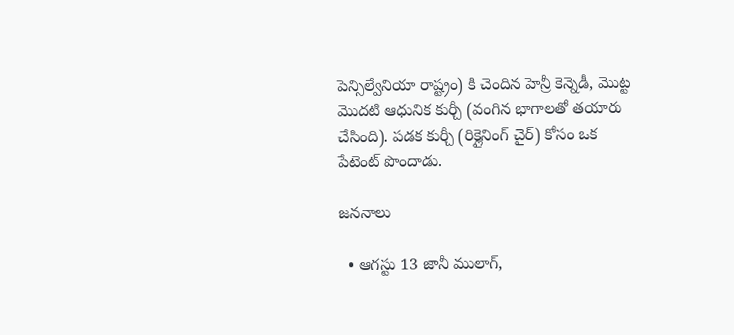పెన్సిల్వేనియా రాష్ట్రం) కి చెందిన హెన్రీ కెన్నెడీ, మొట్ట మొదటి ఆధునిక కుర్చీ (వంగిన భాగాలతో తయారు చేసింది). పడక కుర్చీ (రిక్లైనింగ్ చైర్) కోసం ఒక పేటెంట్ పొందాడు.

జననాలు

  • ఆగస్టు 13 జానీ ములాగ్,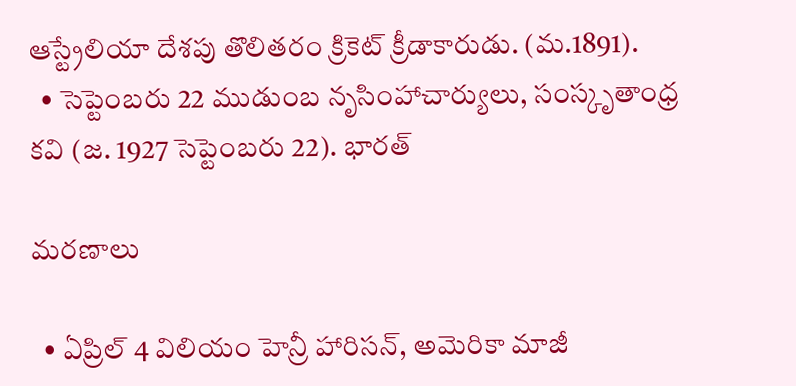ఆస్ట్రేలియా దేశపు తొలితరం క్రికెట్ క్రీడాకారుడు. (మ.1891).
  • సెప్టెంబరు 22 ముడుంబ నృసింహాచార్యులు, సంస్కృతాంధ్ర కవి (జ. 1927 సెప్టెంబరు 22). భారత్

మరణాలు

  • ఏప్రిల్ 4 విలియం హెన్రీ హారిసన్, అమెరికా మాజీ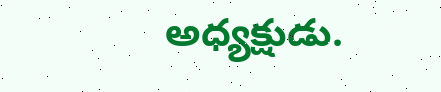అధ్యక్షుడు.